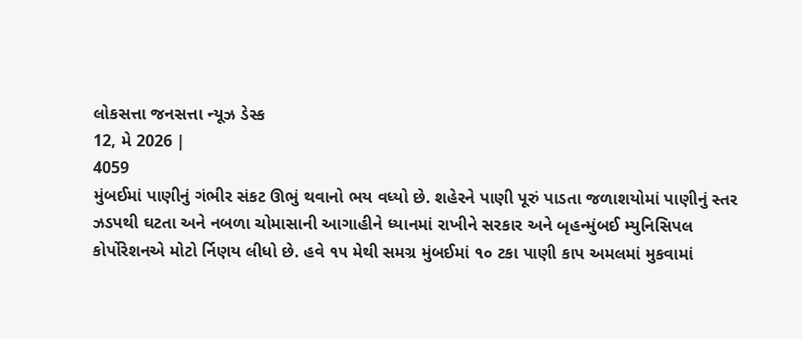લોકસત્તા જનસત્તા ન્યૂઝ ડેસ્ક
12, મે 2026 |
4059
મુંબઈમાં પાણીનું ગંભીર સંકટ ઊભું થવાનો ભય વધ્યો છે. શહેરને પાણી પૂરું પાડતા જળાશયોમાં પાણીનું સ્તર ઝડપથી ઘટતા અને નબળા ચોમાસાની આગાહીને ધ્યાનમાં રાખીને સરકાર અને બૃહન્મુંબઈ મ્યુનિસિપલ કોર્પોરેશનએ મોટો ર્નિણય લીધો છે. હવે ૧૫ મેથી સમગ્ર મુંબઈમાં ૧૦ ટકા પાણી કાપ અમલમાં મુકવામાં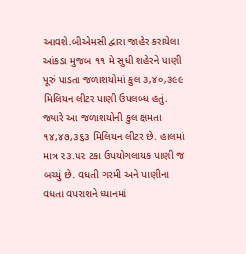આવશે.બીએમસી દ્વારા જાહેર કરાયેલા આંકડા મુજબ ૧૧ મે સુધી શહેરને પાણી પૂરું પાડતા જળાશયોમાં કુલ ૩,૪૦,૩૯૯ મિલિયન લીટર પાણી ઉપલબ્ધ હતું. જ્યારે આ જળાશયોની કુલ ક્ષમતા ૧૪,૪૭,૩૬૩ મિલિયન લીટર છે. હાલમાં માત્ર ૨૩.૫૨ ટકા ઉપયોગલાયક પાણી જ બચ્યું છે. વધતી ગરમી અને પાણીના વધતા વપરાશને ધ્યાનમાં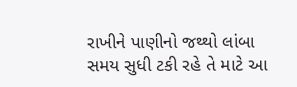રાખીને પાણીનો જથ્થો લાંબા સમય સુધી ટકી રહે તે માટે આ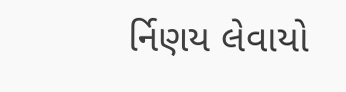ર્નિણય લેવાયો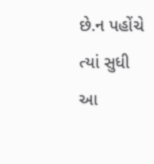છે.ન પહોંચે ત્યાં સુધી આ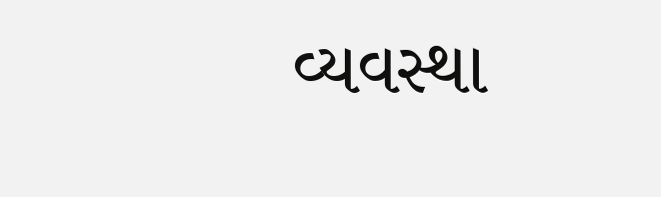વ્યવસ્થા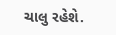ચાલુ રહેશે.